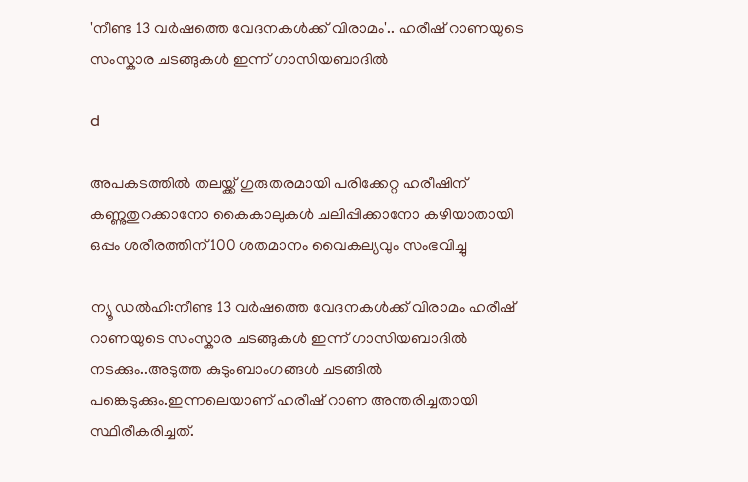'നീണ്ട 13 വർഷത്തെ വേദനകൾക്ക് വിരാമം'.. ഹരീഷ് റാണയുടെ സംസ്കാര ചടങ്ങുകള്‍ ഇന്ന് ഗാസിയബാദില്‍

d

അപകടത്തില്‍ തലയ്ക്ക് ഗുരുതരമായി പരിക്കേറ്റ ഹരീഷിന് കണ്ണുതുറക്കാനോ കൈകാലുകള്‍ ചലിപ്പിക്കാനോ കഴിയാതായി ഒപ്പം ശരീരത്തിന് 100 ശതമാനം വൈകല്യവും സംഭവിച്ചു

ന്യൂ ഡൽഹി:നീണ്ട 13 വർഷത്തെ വേദനകൾക്ക് വിരാമം ഹരീഷ് റാണയുടെ സംസ്കാര ചടങ്ങുകള്‍ ഇന്ന് ഗാസിയബാദില്‍ നടക്കും..അടുത്ത കുടുംബാംഗങ്ങള്‍ ചടങ്ങില്‍ പങ്കെടുക്കും.ഇന്നലെയാണ് ഹരീഷ് റാണ അന്തരിച്ചതായി സ്ഥിരീകരിച്ചത്.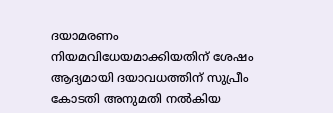ദയാമരണം നിയമവിധേയമാക്കിയതിന് ശേഷം ആദ്യമായി ദയാവധത്തിന് സുപ്രീം കോടതി അനുമതി നല്‍കിയ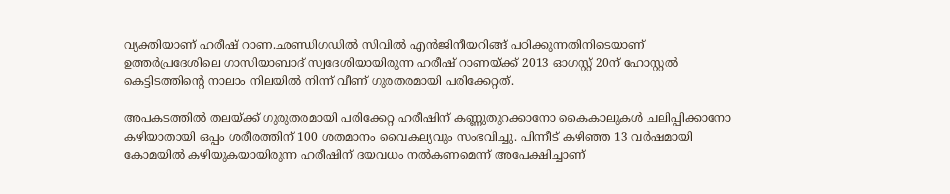വ്യക്തിയാണ് ഹരീഷ് റാണ.ഛണ്ഡിഗഡില്‍ സിവില്‍ എന്‍ജിനീയറിങ്ങ് പഠിക്കുന്നതിനിടെയാണ് ഉത്തർപ്രദേശിലെ ഗാസിയാബാദ് സ്വദേശിയായിരുന്ന ഹരീഷ് റാണയ്ക്ക് 2013 ഓഗസ്റ്റ് 20ന് ഹോസ്റ്റല്‍ കെട്ടിടത്തിൻ്റെ നാലാം നിലയില്‍ നിന്ന് വീണ് ഗുരതരമായി പരിക്കേറ്റത്.

അപകടത്തില്‍ തലയ്ക്ക് ഗുരുതരമായി പരിക്കേറ്റ ഹരീഷിന് കണ്ണുതുറക്കാനോ കൈകാലുകള്‍ ചലിപ്പിക്കാനോ കഴിയാതായി ഒപ്പം ശരീരത്തിന് 100 ശതമാനം വൈകല്യവും സംഭവിച്ചു. പിന്നീട് കഴിഞ്ഞ 13 വർഷമായി കോമയില്‍ കഴിയുകയായിരുന്ന ഹരീഷിന് ദയവധം നല്‍കണമെന്ന് അപേക്ഷിച്ചാണ്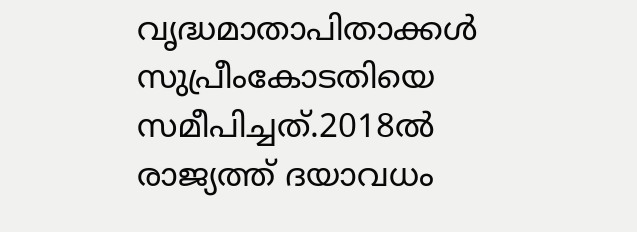വൃദ്ധമാതാപിതാക്കള്‍ സുപ്രീംകോടതിയെ സമീപിച്ചത്.2018ല്‍ രാജ്യത്ത് ദയാവധം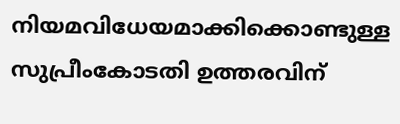നിയമവിധേയമാക്കിക്കൊണ്ടുള്ള സുപ്രീംകോടതി ഉത്തരവിന്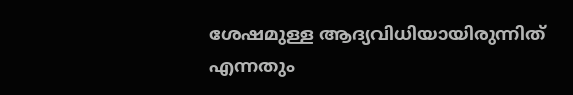ശേഷമുള്ള ആദ്യവിധിയായിരുന്നിത് എന്നതും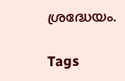ശ്രദ്ധേയം.

Tags